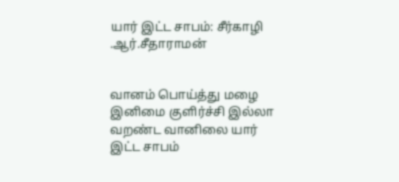யார் இட்ட சாபம்: சீர்காழி .ஆர்.சீதாராமன்


வானம் பொய்த்து மழை
இனிமை குளிர்ச்சி இல்லா
வறண்ட வானிலை யார்
இட்ட சாபம்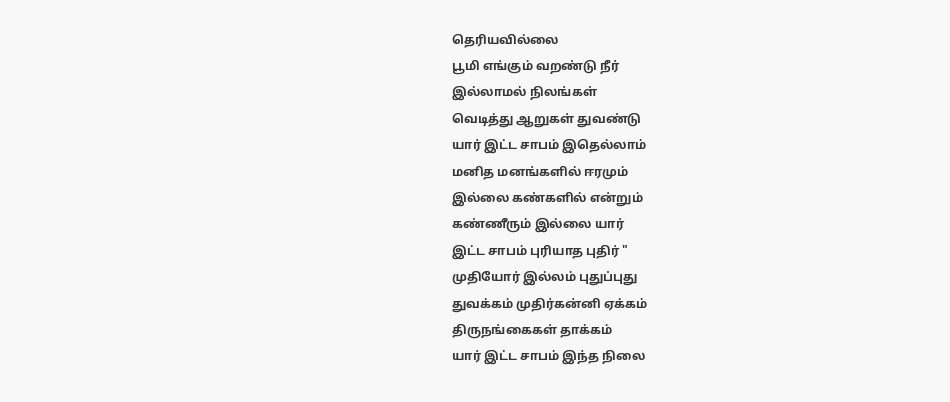தெரியவில்லை
பூமி எங்கும் வறண்டு நீர்
இல்லாமல் நிலங்கள்
வெடித்து ஆறுகள் துவண்டு
யார் இட்ட சாபம் இதெல்லாம்
மனித மனங்களில் ஈரமும்
இல்லை கண்களில் என்றும்
கண்ணீரும் இல்லை யார்
இட்ட சாபம் புரியாத புதிர் "
முதியோர் இல்லம் புதுப்புது
துவக்கம் முதிர்கன்னி ஏக்கம்
திருநங்கைகள் தாக்கம்
யார் இட்ட சாபம் இந்த நிலை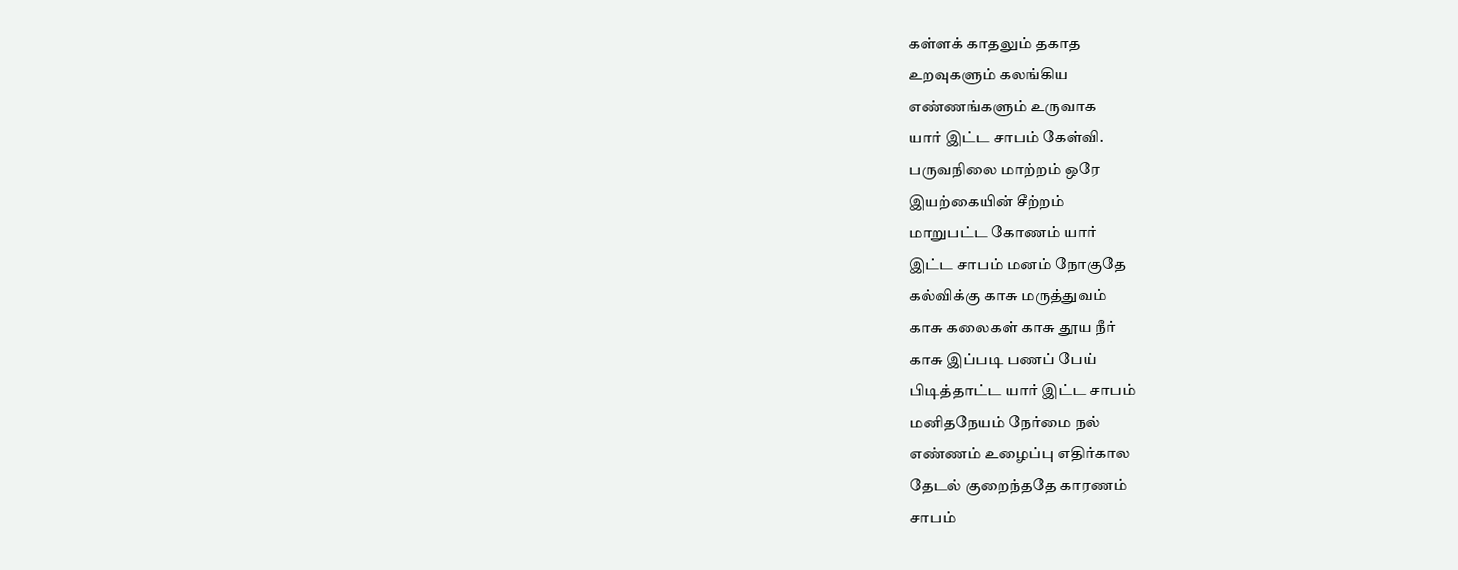கள்ளக் காதலும் தகாத
உறவுகளும் கலங்கிய
எண்ணங்களும் உருவாக
யார் இட்ட சாபம் கேள்வி.
பருவநிலை மாற்றம் ஒரே
இயற்கையின் சீற்றம்
மாறுபட்ட கோணம் யார்
இட்ட சாபம் மனம் நோகுதே
கல்விக்கு காசு மருத்துவம்
காசு கலைகள் காசு தூய நீர்
காசு இப்படி பணப் பேய்
பிடித்தாட்ட யார் இட்ட சாபம்
மனிதநேயம் நேர்மை நல்
எண்ணம் உழைப்பு எதிர்கால
தேடல் குறைந்ததே காரணம்
சாபம்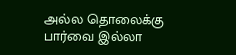அல்ல தொலைக்கு
பார்வை இல்லா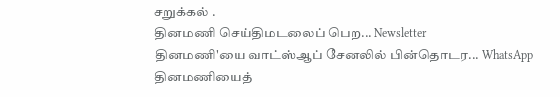சறுக்கல் .
தினமணி செய்திமடலைப் பெற... Newsletter
தினமணி'யை வாட்ஸ்ஆப் சேனலில் பின்தொடர... WhatsApp
தினமணியைத்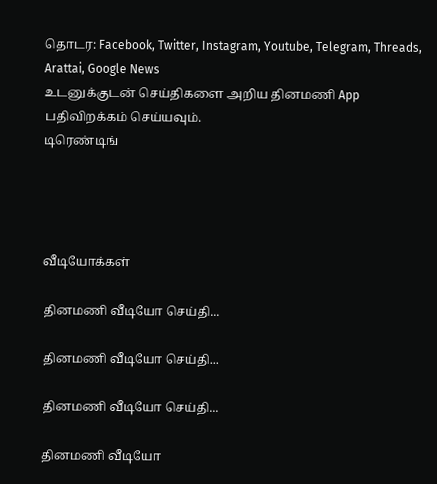தொடர: Facebook, Twitter, Instagram, Youtube, Telegram, Threads, Arattai, Google News
உடனுக்குடன் செய்திகளை அறிய தினமணி App பதிவிறக்கம் செய்யவும்.
டிரெண்டிங்




வீடியோக்கள்

தினமணி வீடியோ செய்தி...

தினமணி வீடியோ செய்தி...

தினமணி வீடியோ செய்தி...

தினமணி வீடியோ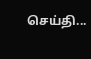செய்தி...